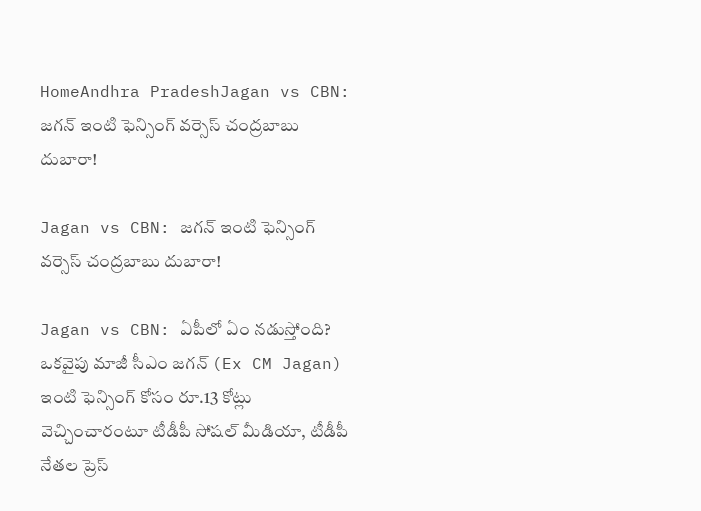HomeAndhra PradeshJagan vs CBN: జగన్ ఇంటి ఫెన్సింగ్ వర్సెస్ చంద్రబాబు దుబారా!

Jagan vs CBN: జగన్ ఇంటి ఫెన్సింగ్ వర్సెస్ చంద్రబాబు దుబారా!

Jagan vs CBN: ఏపీలో ఏం నడుస్తోంది? ఒకవైపు మాజీ సీఎం జగన్ (Ex CM Jagan) ఇంటి ఫెన్సింగ్ కోసం రూ.13 కోట్లు వెచ్చించారంటూ టీడీపీ సోషల్ మీడియా, టీడీపీ నేతల ప్రెస్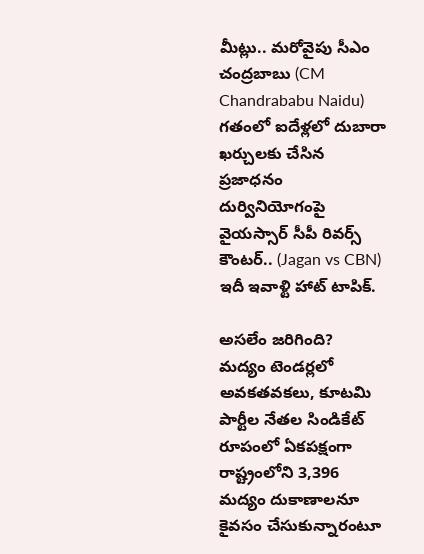మీట్లు.. మరోవైపు సీఎం చంద్రబాబు (CM Chandrababu Naidu) గతంలో ఐదేళ్లలో దుబారా ఖర్చులకు చేసిన ప్రజాధనం దుర్వినియోగంపై వైయస్సార్ సీపీ రివర్స్ కౌంటర్.. (Jagan vs CBN) ఇదీ ఇవాళ్టి హాట్ టాపిక్.

అసలేం జరిగింది?
మద్యం టెండర్లలో అవకతవకలు, కూటమి పార్టీల నేతల సిండికేట్ రూపంలో ఏకపక్షంగా రాష్ట్రంలోని 3,396 మద్యం దుకాణాలనూ కైవసం చేసుకున్నారంటూ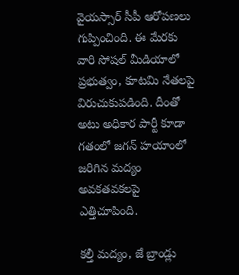వైయస్సార్ సీపీ ఆరోపణలు గుప్పించింది. ఈ మేరకు వారి సోషల్ మీడియాలో ప్రభుత్వం, కూటమి నేతలపై విరుచుకుపడింది. దీంతో అటు అధికార పార్టీ కూడా గతంలో జగన్ హయాంలో జరిగిన మద్యం అవకతవకలపై ఎత్తిచూపింది.

కల్తీ మద్యం, జే బ్రాండ్లు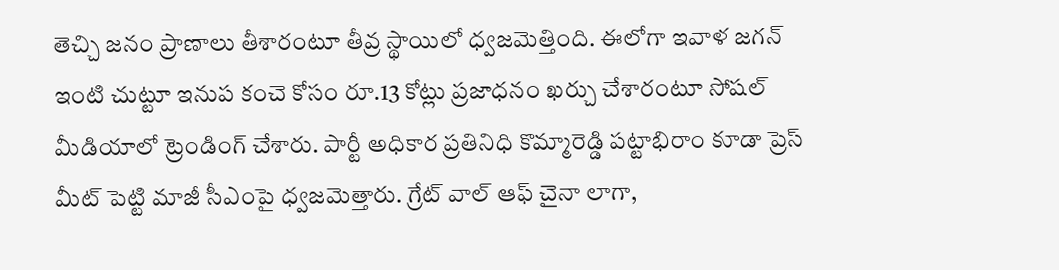తెచ్చి జనం ప్రాణాలు తీశారంటూ తీవ్ర స్థాయిలో ధ్వజమెత్తింది. ఈలోగా ఇవాళ జగన్ ఇంటి చుట్టూ ఇనుప కంచె కోసం రూ.13 కోట్లు ప్రజాధనం ఖర్చు చేశారంటూ సోషల్ మీడియాలో ట్రెండింగ్ చేశారు. పార్టీ అధికార ప్రతినిధి కొమ్మారెడ్డి పట్టాభిరాం కూడా ప్రెస్ మీట్ పెట్టి మాజీ సీఎంపై ధ్వజమెత్తారు. గ్రేట్ వాల్ ఆఫ్ చైనా లాగా,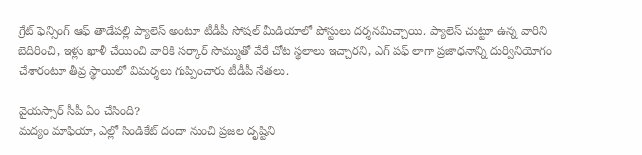గ్రేట్ ఫెన్సింగ్ ఆఫ్ తాడేపల్లి ప్యాలెస్ అంటూ టీడీపీ సోషల్ మీడియాలో పోస్టులు దర్శనమిచ్చాయి. ప్యాలెస్ చుట్టూ ఉన్న వారిని బెదిరించి, ఇళ్లు ఖాళీ చేయించి వారికి సర్కార్ సొమ్ముతో వేరే చోట స్థలాలు ఇచ్చారని, ఎగ్ పఫ్ లాగా ప్రజాధనాన్ని దుర్వినియోగం చేశారంటూ తీవ్ర స్థాయిలో విమర్శలు గుప్పించారు టీడీపీ నేతలు.

వైయస్సార్ సీపీ ఏం చేసింది?
మద్యం మాఫియా, ఎల్లో సిండికేట్ దందా నుంచి ప్రజల దృష్టిని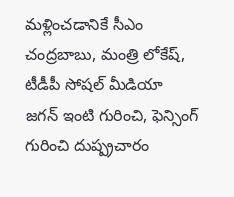మళ్లించడానికే సీఎం చంద్రబాబు, మంత్రి లోకేష్, టీడీపీ సోషల్ మీడియా జగన్ ఇంటి గురించి, ఫెన్సింగ్ గురించి దుష్ప్రచారం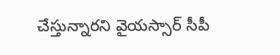చేస్తున్నారని వైయస్సార్ సీపీ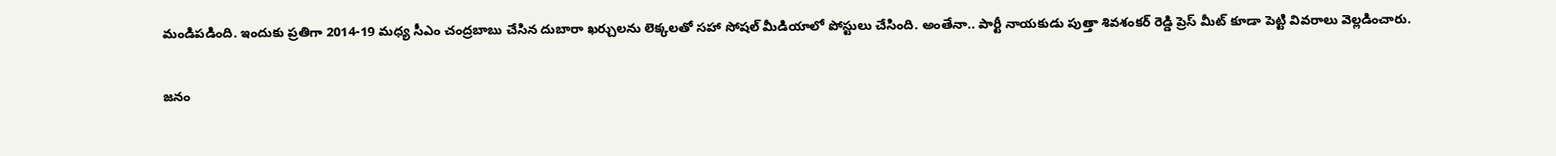మండిపడింది. ఇందుకు ప్రతిగా 2014-19 మధ్య సీఎం చంద్రబాబు చేసిన దుబారా ఖర్చులను లెక్కలతో సహా సోషల్ మీడియాలో పోస్టులు చేసింది. అంతేనా.. పార్టీ నాయకుడు పుత్తా శివశంకర్ రెడ్డి ప్రెస్ మీట్ కూడా పెట్టి వివరాలు వెల్లడించారు.

జనం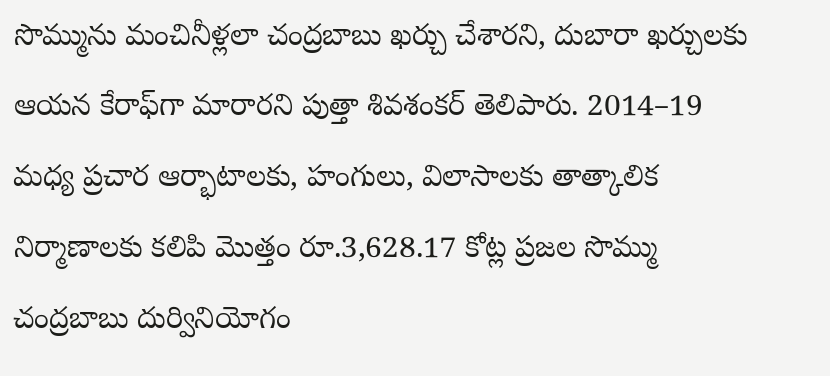సొమ్మును మంచినీళ్లలా చంద్రబాబు ఖర్చు చేశారని, దుబారా ఖర్చులకు ఆయన కేరాఫ్‌గా మారారని పుత్తా శివశంకర్‌ తెలిపారు. 2014–19 మధ్య ప్రచార ఆర్భాటాలకు, హంగులు, విలాసాలకు తాత్కాలిక నిర్మాణాలకు కలిపి మొత్తం రూ.3,628.17 కోట్ల ప్రజల సొమ్ము చంద్రబాబు దుర్వినియోగం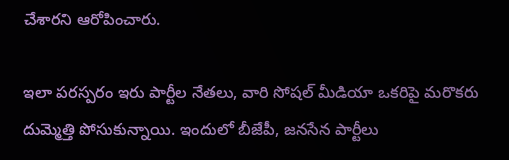చేశారని ఆరోపించారు.

ఇలా పరస్పరం ఇరు పార్టీల నేతలు, వారి సోషల్ మీడియా ఒకరిపై మరొకరు దుమ్మెత్తి పోసుకున్నాయి. ఇందులో బీజేపీ, జనసేన పార్టీలు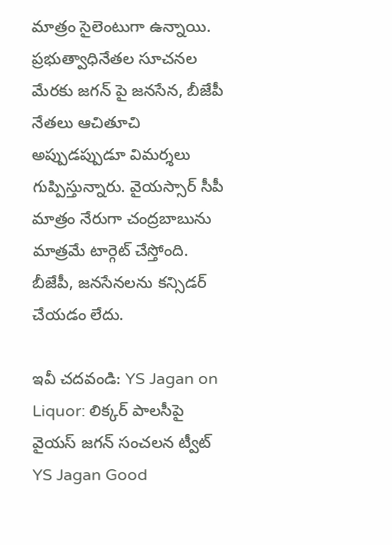మాత్రం సైలెంటుగా ఉన్నాయి. ప్రభుత్వాధినేతల సూచనల మేరకు జగన్ పై జనసేన, బీజేపీ నేతలు ఆచితూచి అప్పుడప్పుడూ విమర్శలు గుప్పిస్తున్నారు. వైయస్సార్ సీపీ మాత్రం నేరుగా చంద్రబాబును మాత్రమే టార్గెట్ చేస్తోంది. బీజేపీ, జనసేనలను కన్సిడర్ చేయడం లేదు.

ఇవీ చదవండి: YS Jagan on Liquor: లిక్కర్ పాలసీపై వైయస్ జగన్ సంచలన ట్వీట్
YS Jagan Good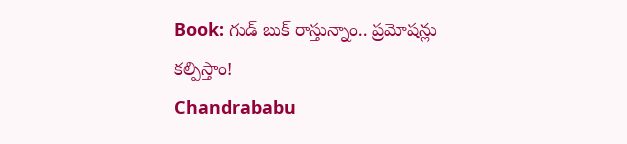Book: గుడ్ బుక్ రాస్తున్నాం.. ప్రమోషన్లు కల్పిస్తాం!
Chandrababu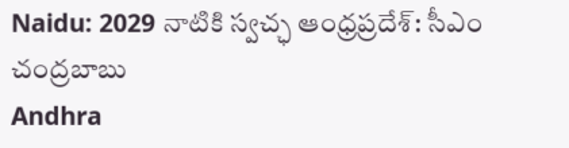Naidu: 2029 నాటికి స్వచ్ఛ ఆంధ్రప్రదేశ్: సీఎం చంద్రబాబు
Andhra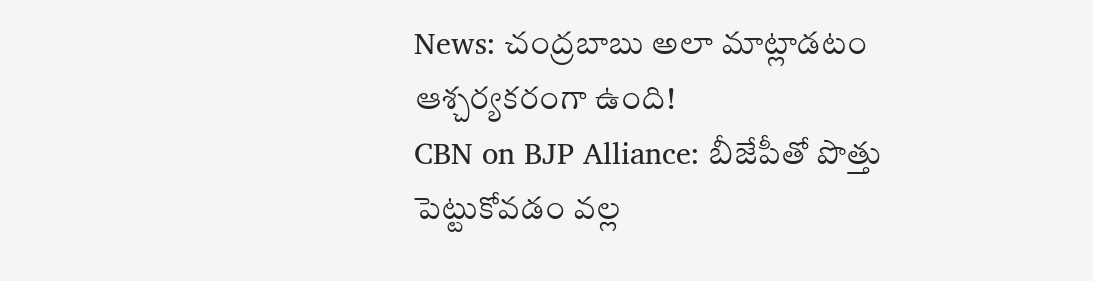News: చంద్రబాబు అలా మాట్లాడటం ఆశ్చర్యకరంగా ఉంది!
CBN on BJP Alliance: బీజేపీతో పొత్తు పెట్టుకోవ‌డం వ‌ల్ల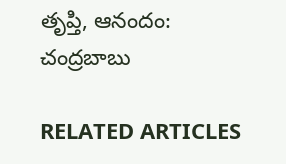తృప్తి, ఆనందం: చంద్రబాబు

RELATED ARTICLES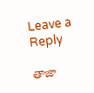Leave a Reply

తాజా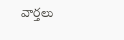వార్తలు